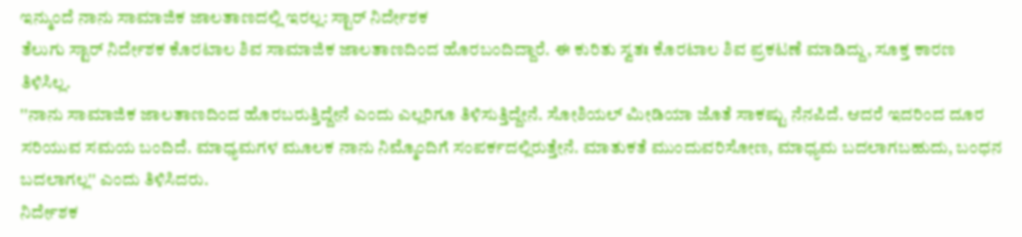ಇನ್ಮುಂದೆ ನಾನು ಸಾಮಾಜಿಕ ಜಾಲತಾಣದಲ್ಲಿ ಇರಲ್ಲ: ಸ್ಟಾರ್ ನಿರ್ದೇಶಕ
ತೆಲುಗು ಸ್ಟಾರ್ ನಿರ್ದೇಶಕ ಕೊರಟಾಲ ಶಿವ ಸಾಮಾಜಿಕ ಜಾಲತಾಣದಿಂದ ಹೊರಬಂದಿದ್ದಾರೆ. ಈ ಕುರಿತು ಸ್ವತಃ ಕೊರಟಾಲ ಶಿವ ಪ್ರಕಟಣೆ ಮಾಡಿದ್ದು, ಸೂಕ್ತ ಕಾರಣ ತಿಳಿಸಿಲ್ಲ.
''ನಾನು ಸಾಮಾಜಿಕ ಜಾಲತಾಣದಿಂದ ಹೊರಬರುತ್ತಿದ್ದೇನೆ ಎಂದು ಎಲ್ಲರಿಗೂ ತಿಳಿಸುತ್ತಿದ್ದೇನೆ. ಸೋಶಿಯಲ್ ಮೀಡಿಯಾ ಜೊತೆ ಸಾಕಷ್ಟು ನೆನಪಿದೆ. ಆದರೆ ಇದರಿಂದ ದೂರ ಸರಿಯುವ ಸಮಯ ಬಂದಿದೆ. ಮಾಧ್ಯಮಗಳ ಮೂಲಕ ನಾನು ನಿಮ್ಮೊಂದಿಗೆ ಸಂಪರ್ಕದಲ್ಲಿರುತ್ತೇನೆ. ಮಾತುಕತೆ ಮುಂದುವರಿಸೋಣ, ಮಾಧ್ಯಮ ಬದಲಾಗಬಹುದು, ಬಂಧನ ಬದಲಾಗಲ್ಲ'' ಎಂದು ತಿಳಿಸಿದರು.
ನಿರ್ದೇಶಕ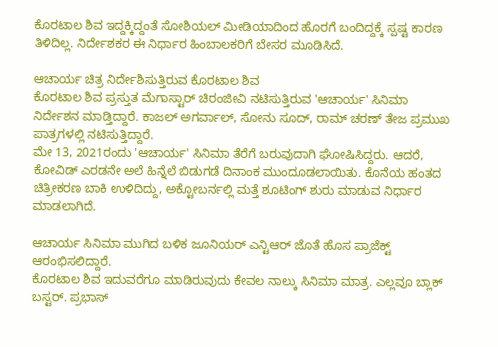ಕೊರಟಾಲ ಶಿವ ಇದ್ದಕ್ಕಿದ್ದಂತೆ ಸೋಶಿಯಲ್ ಮೀಡಿಯಾದಿಂದ ಹೊರಗೆ ಬಂದಿದ್ದಕ್ಕೆ ಸ್ಪಷ್ಟ ಕಾರಣ ತಿಳಿದಿಲ್ಲ. ನಿರ್ದೇಶಕರ ಈ ನಿರ್ಧಾರ ಹಿಂಬಾಲಕರಿಗೆ ಬೇಸರ ಮೂಡಿಸಿದೆ.

ಆಚಾರ್ಯ ಚಿತ್ರ ನಿರ್ದೇಶಿಸುತ್ತಿರುವ ಕೊರಟಾಲ ಶಿವ
ಕೊರಟಾಲ ಶಿವ ಪ್ರಸ್ತುತ ಮೆಗಾಸ್ಟಾರ್ ಚಿರಂಜೀವಿ ನಟಿಸುತ್ತಿರುವ 'ಆಚಾರ್ಯ' ಸಿನಿಮಾ ನಿರ್ದೇಶನ ಮಾಡ್ತಿದ್ದಾರೆ. ಕಾಜಲ್ ಅಗರ್ವಾಲ್, ಸೋನು ಸೂದ್, ರಾಮ್ ಚರಣ್ ತೇಜ ಪ್ರಮುಖ ಪಾತ್ರಗಳಲ್ಲಿ ನಟಿಸುತ್ತಿದ್ದಾರೆ.
ಮೇ 13, 2021ರಂದು 'ಆಚಾರ್ಯ' ಸಿನಿಮಾ ತೆರೆಗೆ ಬರುವುದಾಗಿ ಘೋಷಿಸಿದ್ದರು. ಆದರೆ, ಕೋವಿಡ್ ಎರಡನೇ ಅಲೆ ಹಿನ್ನೆಲೆ ಬಿಡುಗಡೆ ದಿನಾಂಕ ಮುಂದೂಡಲಾಯಿತು. ಕೊನೆಯ ಹಂತದ ಚಿತ್ರೀಕರಣ ಬಾಕಿ ಉಳಿದಿದ್ದು, ಅಕ್ಟೋಬರ್ನಲ್ಲಿ ಮತ್ತೆ ಶೂಟಿಂಗ್ ಶುರು ಮಾಡುವ ನಿರ್ಧಾರ ಮಾಡಲಾಗಿದೆ.

ಆಚಾರ್ಯ ಸಿನಿಮಾ ಮುಗಿದ ಬಳಿಕ ಜೂನಿಯರ್ ಎನ್ಟಿಆರ್ ಜೊತೆ ಹೊಸ ಪ್ರಾಜೆಕ್ಟ್ ಆರಂಭಿಸಲಿದ್ದಾರೆ.
ಕೊರಟಾಲ ಶಿವ ಇದುವರೆಗೂ ಮಾಡಿರುವುದು ಕೇವಲ ನಾಲ್ಕು ಸಿನಿಮಾ ಮಾತ್ರ. ಎಲ್ಲವೂ ಬ್ಲಾಕ್ ಬಸ್ಟರ್. ಪ್ರಭಾಸ್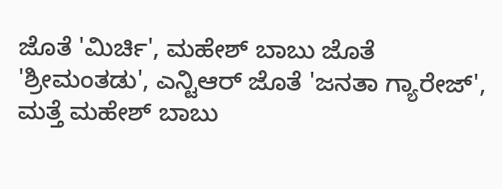ಜೊತೆ 'ಮಿರ್ಚಿ', ಮಹೇಶ್ ಬಾಬು ಜೊತೆ 'ಶ್ರೀಮಂತಡು', ಎನ್ಟಿಆರ್ ಜೊತೆ 'ಜನತಾ ಗ್ಯಾರೇಜ್', ಮತ್ತೆ ಮಹೇಶ್ ಬಾಬು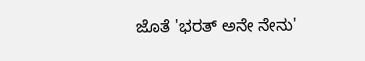ಜೊತೆ 'ಭರತ್ ಅನೇ ನೇನು'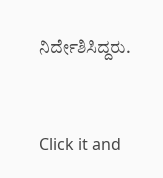ನಿರ್ದೇಶಿಸಿದ್ದರು.


Click it and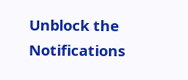Unblock the Notifications